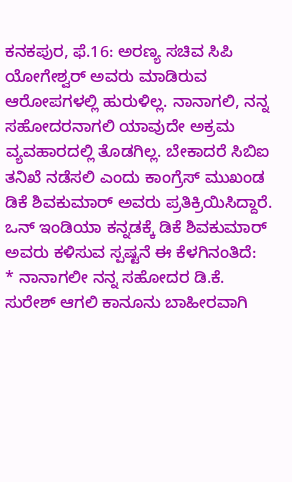ಕನಕಪುರ, ಫೆ.16: ಅರಣ್ಯ ಸಚಿವ ಸಿಪಿ ಯೋಗೇಶ್ವರ್ ಅವರು ಮಾಡಿರುವ ಆರೋಪಗಳಲ್ಲಿ ಹುರುಳಿಲ್ಲ. ನಾನಾಗಲಿ, ನನ್ನ ಸಹೋದರನಾಗಲಿ ಯಾವುದೇ ಅಕ್ರಮ ವ್ಯವಹಾರದಲ್ಲಿ ತೊಡಗಿಲ್ಲ. ಬೇಕಾದರೆ ಸಿಬಿಐ ತನಿಖೆ ನಡೆಸಲಿ ಎಂದು ಕಾಂಗ್ರೆಸ್ ಮುಖಂಡ ಡಿಕೆ ಶಿವಕುಮಾರ್ ಅವರು ಪ್ರತಿಕ್ರಿಯಿಸಿದ್ದಾರೆ.
ಒನ್ ಇಂಡಿಯಾ ಕನ್ನಡಕ್ಕೆ ಡಿಕೆ ಶಿವಕುಮಾರ್ ಅವರು ಕಳಿಸುವ ಸ್ಪಷ್ಟನೆ ಈ ಕೆಳಗಿನಂತಿದೆ:
* ನಾನಾಗಲೀ ನನ್ನ ಸಹೋದರ ಡಿ.ಕೆ. ಸುರೇಶ್ ಆಗಲಿ ಕಾನೂನು ಬಾಹೀರವಾಗಿ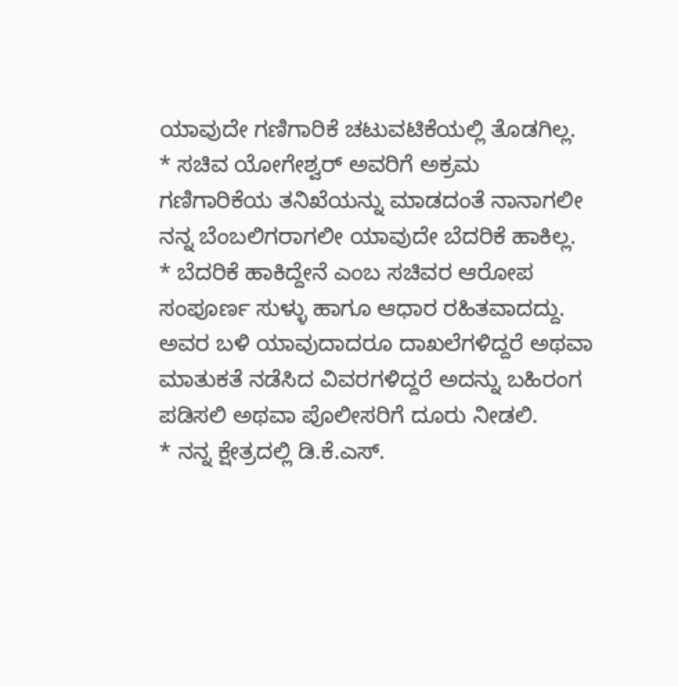ಯಾವುದೇ ಗಣಿಗಾರಿಕೆ ಚಟುವಟಿಕೆಯಲ್ಲಿ ತೊಡಗಿಲ್ಲ.
* ಸಚಿವ ಯೋಗೇಶ್ವರ್ ಅವರಿಗೆ ಅಕ್ರಮ ಗಣಿಗಾರಿಕೆಯ ತನಿಖೆಯನ್ನು ಮಾಡದಂತೆ ನಾನಾಗಲೀ ನನ್ನ ಬೆಂಬಲಿಗರಾಗಲೀ ಯಾವುದೇ ಬೆದರಿಕೆ ಹಾಕಿಲ್ಲ.
* ಬೆದರಿಕೆ ಹಾಕಿದ್ದೇನೆ ಎಂಬ ಸಚಿವರ ಆರೋಪ ಸಂಪೂರ್ಣ ಸುಳ್ಳು ಹಾಗೂ ಆಧಾರ ರಹಿತವಾದದ್ದು. ಅವರ ಬಳಿ ಯಾವುದಾದರೂ ದಾಖಲೆಗಳಿದ್ದರೆ ಅಥವಾ ಮಾತುಕತೆ ನಡೆಸಿದ ವಿವರಗಳಿದ್ದರೆ ಅದನ್ನು ಬಹಿರಂಗ ಪಡಿಸಲಿ ಅಥವಾ ಪೊಲೀಸರಿಗೆ ದೂರು ನೀಡಲಿ.
* ನನ್ನ ಕ್ಷೇತ್ರದಲ್ಲಿ ಡಿ.ಕೆ.ಎಸ್.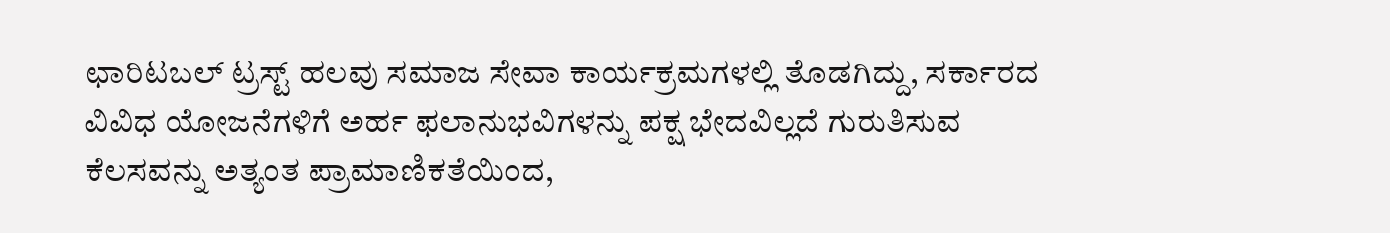ಛಾರಿಟಬಲ್ ಟ್ರಸ್ಟ್ ಹಲವು ಸಮಾಜ ಸೇವಾ ಕಾರ್ಯಕ್ರಮಗಳಲ್ಲಿ ತೊಡಗಿದ್ದು, ಸರ್ಕಾರದ ವಿವಿಧ ಯೋಜನೆಗಳಿಗೆ ಅರ್ಹ ಫಲಾನುಭವಿಗಳನ್ನು ಪಕ್ಷ ಭೇದವಿಲ್ಲದೆ ಗುರುತಿಸುವ ಕೆಲಸವನ್ನು ಅತ್ಯಂತ ಪ್ರಾಮಾಣಿಕತೆಯಿಂದ,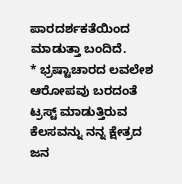ಪಾರದರ್ಶಕತೆಯಿಂದ ಮಾಡುತ್ತಾ ಬಂದಿದೆ.
* ಭ್ರಷ್ಟಾಚಾರದ ಲವಲೇಶ ಆರೋಪವು ಬರದಂತೆ ಟ್ರಸ್ಟ್ ಮಾಡುತ್ತಿರುವ ಕೆಲಸವನ್ನು ನನ್ನ ಕ್ಷೇತ್ರದ ಜನ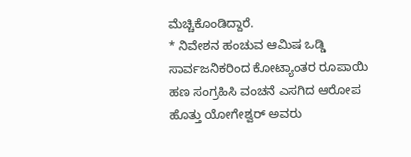ಮೆಚ್ಚಿಕೊಂಡಿದ್ದಾರೆ.
* ನಿವೇಶನ ಹಂಚುವ ಆಮಿಷ ಒಡ್ಡಿ ಸಾರ್ವಜನಿಕರಿಂದ ಕೋಟ್ಯಾಂತರ ರೂಪಾಯಿ ಹಣ ಸಂಗ್ರಹಿಸಿ ವಂಚನೆ ಎಸಗಿದ ಆರೋಪ ಹೊತ್ತು ಯೋಗೇಶ್ವರ್ ಅವರು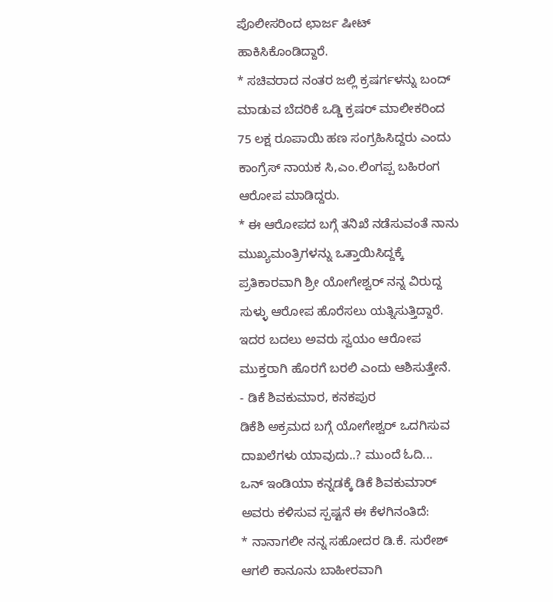ಪೊಲೀಸರಿಂದ ಛಾರ್ಜ ಷೀಟ್ ಹಾಕಿಸಿಕೊಂಡಿದ್ದಾರೆ.
* ಸಚಿವರಾದ ನಂತರ ಜಲ್ಲಿ ಕ್ರಷರ್ಗಳನ್ನು ಬಂದ್ ಮಾಡುವ ಬೆದರಿಕೆ ಒಡ್ಡಿ ಕ್ರಷರ್ ಮಾಲೀಕರಿಂದ 75 ಲಕ್ಷ ರೂಪಾಯಿ ಹಣ ಸಂಗ್ರಹಿಸಿದ್ದರು ಎಂದು ಕಾಂಗ್ರೆಸ್ ನಾಯಕ ಸಿ,ಎಂ.ಲಿಂಗಪ್ಪ ಬಹಿರಂಗ ಆರೋಪ ಮಾಡಿದ್ದರು.
* ಈ ಆರೋಪದ ಬಗ್ಗೆ ತನಿಖೆ ನಡೆಸುವಂತೆ ನಾನು ಮುಖ್ಯಮಂತ್ರಿಗಳನ್ನು ಒತ್ತಾಯಿಸಿದ್ದಕ್ಕೆ ಪ್ರತಿಕಾರವಾಗಿ ಶ್ರೀ ಯೋಗೇಶ್ವರ್ ನನ್ನ ವಿರುದ್ದ ಸುಳ್ಳು ಆರೋಪ ಹೊರೆಸಲು ಯತ್ನಿಸುತ್ತಿದ್ದಾರೆ. ಇದರ ಬದಲು ಅವರು ಸ್ವಯಂ ಆರೋಪ ಮುಕ್ತರಾಗಿ ಹೊರಗೆ ಬರಲಿ ಎಂದು ಆಶಿಸುತ್ತೇನೆ.
- ಡಿಕೆ ಶಿವಕುಮಾರ, ಕನಕಪುರ
ಡಿಕೆಶಿ ಅಕ್ರಮದ ಬಗ್ಗೆ ಯೋಗೇಶ್ವರ್ ಒದಗಿಸುವ ದಾಖಲೆಗಳು ಯಾವುದು..? ಮುಂದೆ ಓದಿ...
ಒನ್ ಇಂಡಿಯಾ ಕನ್ನಡಕ್ಕೆ ಡಿಕೆ ಶಿವಕುಮಾರ್ ಅವರು ಕಳಿಸುವ ಸ್ಪಷ್ಟನೆ ಈ ಕೆಳಗಿನಂತಿದೆ:
* ನಾನಾಗಲೀ ನನ್ನ ಸಹೋದರ ಡಿ.ಕೆ. ಸುರೇಶ್ ಆಗಲಿ ಕಾನೂನು ಬಾಹೀರವಾಗಿ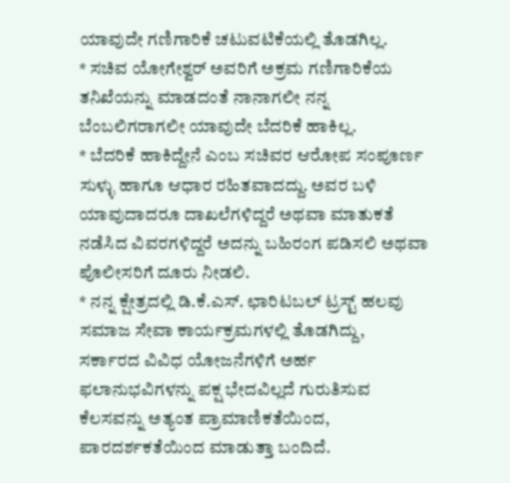ಯಾವುದೇ ಗಣಿಗಾರಿಕೆ ಚಟುವಟಿಕೆಯಲ್ಲಿ ತೊಡಗಿಲ್ಲ.
* ಸಚಿವ ಯೋಗೇಶ್ವರ್ ಅವರಿಗೆ ಅಕ್ರಮ ಗಣಿಗಾರಿಕೆಯ ತನಿಖೆಯನ್ನು ಮಾಡದಂತೆ ನಾನಾಗಲೀ ನನ್ನ ಬೆಂಬಲಿಗರಾಗಲೀ ಯಾವುದೇ ಬೆದರಿಕೆ ಹಾಕಿಲ್ಲ.
* ಬೆದರಿಕೆ ಹಾಕಿದ್ದೇನೆ ಎಂಬ ಸಚಿವರ ಆರೋಪ ಸಂಪೂರ್ಣ ಸುಳ್ಳು ಹಾಗೂ ಆಧಾರ ರಹಿತವಾದದ್ದು. ಅವರ ಬಳಿ ಯಾವುದಾದರೂ ದಾಖಲೆಗಳಿದ್ದರೆ ಅಥವಾ ಮಾತುಕತೆ ನಡೆಸಿದ ವಿವರಗಳಿದ್ದರೆ ಅದನ್ನು ಬಹಿರಂಗ ಪಡಿಸಲಿ ಅಥವಾ ಪೊಲೀಸರಿಗೆ ದೂರು ನೀಡಲಿ.
* ನನ್ನ ಕ್ಷೇತ್ರದಲ್ಲಿ ಡಿ.ಕೆ.ಎಸ್. ಛಾರಿಟಬಲ್ ಟ್ರಸ್ಟ್ ಹಲವು ಸಮಾಜ ಸೇವಾ ಕಾರ್ಯಕ್ರಮಗಳಲ್ಲಿ ತೊಡಗಿದ್ದು, ಸರ್ಕಾರದ ವಿವಿಧ ಯೋಜನೆಗಳಿಗೆ ಅರ್ಹ ಫಲಾನುಭವಿಗಳನ್ನು ಪಕ್ಷ ಭೇದವಿಲ್ಲದೆ ಗುರುತಿಸುವ ಕೆಲಸವನ್ನು ಅತ್ಯಂತ ಪ್ರಾಮಾಣಿಕತೆಯಿಂದ, ಪಾರದರ್ಶಕತೆಯಿಂದ ಮಾಡುತ್ತಾ ಬಂದಿದೆ.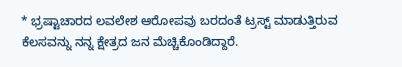* ಭ್ರಷ್ಟಾಚಾರದ ಲವಲೇಶ ಆರೋಪವು ಬರದಂತೆ ಟ್ರಸ್ಟ್ ಮಾಡುತ್ತಿರುವ ಕೆಲಸವನ್ನು ನನ್ನ ಕ್ಷೇತ್ರದ ಜನ ಮೆಚ್ಚಿಕೊಂಡಿದ್ದಾರೆ.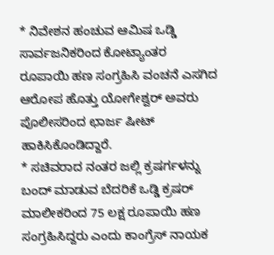* ನಿವೇಶನ ಹಂಚುವ ಆಮಿಷ ಒಡ್ಡಿ ಸಾರ್ವಜನಿಕರಿಂದ ಕೋಟ್ಯಾಂತರ ರೂಪಾಯಿ ಹಣ ಸಂಗ್ರಹಿಸಿ ವಂಚನೆ ಎಸಗಿದ ಆರೋಪ ಹೊತ್ತು ಯೋಗೇಶ್ವರ್ ಅವರು ಪೊಲೀಸರಿಂದ ಛಾರ್ಜ ಷೀಟ್ ಹಾಕಿಸಿಕೊಂಡಿದ್ದಾರೆ.
* ಸಚಿವರಾದ ನಂತರ ಜಲ್ಲಿ ಕ್ರಷರ್ಗಳನ್ನು ಬಂದ್ ಮಾಡುವ ಬೆದರಿಕೆ ಒಡ್ಡಿ ಕ್ರಷರ್ ಮಾಲೀಕರಿಂದ 75 ಲಕ್ಷ ರೂಪಾಯಿ ಹಣ ಸಂಗ್ರಹಿಸಿದ್ದರು ಎಂದು ಕಾಂಗ್ರೆಸ್ ನಾಯಕ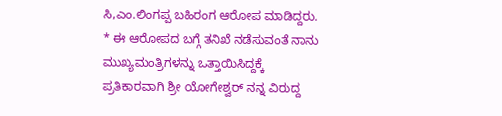ಸಿ,ಎಂ.ಲಿಂಗಪ್ಪ ಬಹಿರಂಗ ಆರೋಪ ಮಾಡಿದ್ದರು.
* ಈ ಆರೋಪದ ಬಗ್ಗೆ ತನಿಖೆ ನಡೆಸುವಂತೆ ನಾನು ಮುಖ್ಯಮಂತ್ರಿಗಳನ್ನು ಒತ್ತಾಯಿಸಿದ್ದಕ್ಕೆ ಪ್ರತಿಕಾರವಾಗಿ ಶ್ರೀ ಯೋಗೇಶ್ವರ್ ನನ್ನ ವಿರುದ್ದ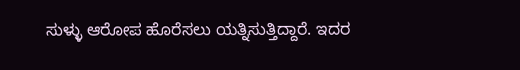ಸುಳ್ಳು ಆರೋಪ ಹೊರೆಸಲು ಯತ್ನಿಸುತ್ತಿದ್ದಾರೆ. ಇದರ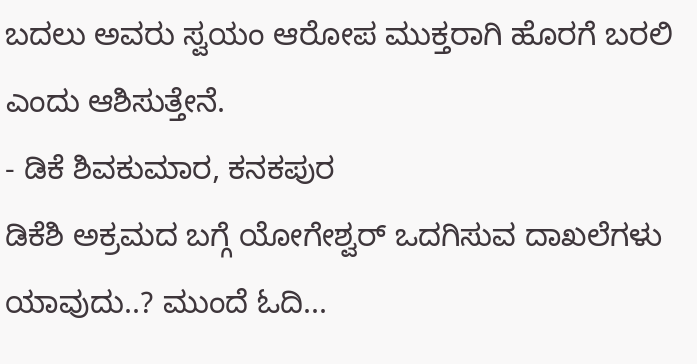ಬದಲು ಅವರು ಸ್ವಯಂ ಆರೋಪ ಮುಕ್ತರಾಗಿ ಹೊರಗೆ ಬರಲಿ ಎಂದು ಆಶಿಸುತ್ತೇನೆ.
- ಡಿಕೆ ಶಿವಕುಮಾರ, ಕನಕಪುರ
ಡಿಕೆಶಿ ಅಕ್ರಮದ ಬಗ್ಗೆ ಯೋಗೇಶ್ವರ್ ಒದಗಿಸುವ ದಾಖಲೆಗಳು ಯಾವುದು..? ಮುಂದೆ ಓದಿ...